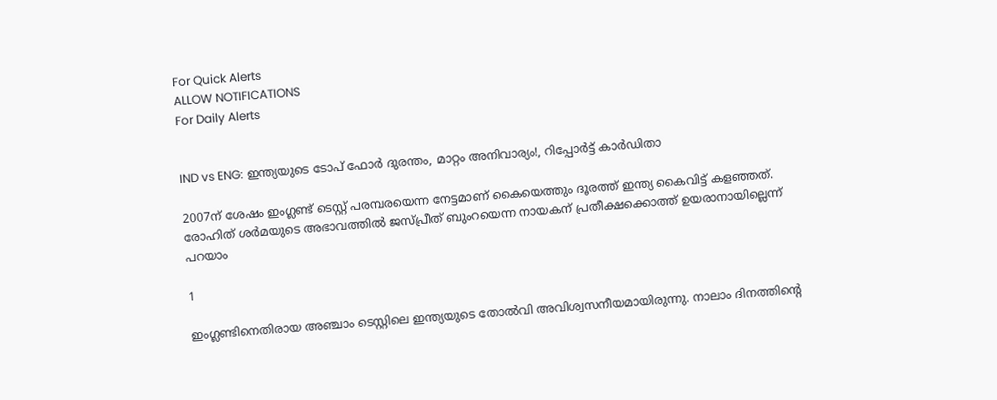For Quick Alerts
ALLOW NOTIFICATIONS
For Daily Alerts


IND vs ENG: ഇന്ത്യയുടെ ടോപ് ഫോര്‍ ദുരന്തം, മാറ്റം അനിവാര്യം!, റിപ്പോര്‍ട്ട് കാര്‍ഡിതാ

2007ന് ശേഷം ഇംഗ്ലണ്ട് ടെസ്റ്റ് പരമ്പരയെന്ന നേട്ടമാണ് കൈയെത്തും ദൂരത്ത് ഇന്ത്യ കൈവിട്ട് കളഞ്ഞത്. രോഹിത് ശര്‍മയുടെ അഭാവത്തില്‍ ജസ്പ്രീത് ബുംറയെന്ന നായകന് പ്രതീക്ഷക്കൊത്ത് ഉയരാനായില്ലെന്ന് പറയാം

1

ഇംഗ്ലണ്ടിനെതിരായ അഞ്ചാം ടെസ്റ്റിലെ ഇന്ത്യയുടെ തോല്‍വി അവിശ്വസനീയമായിരുന്നു. നാലാം ദിനത്തിന്റെ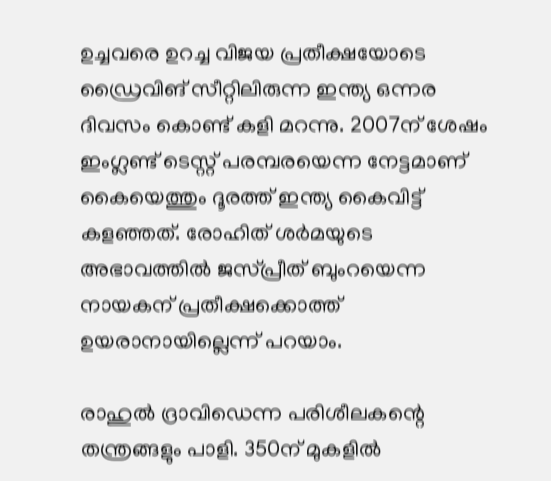ഉച്ചവരെ ഉറച്ച വിജയ പ്രതീക്ഷയോടെ ഡ്രൈവിങ് സീറ്റിലിരുന്ന ഇന്ത്യ ഒന്നര ദിവസം കൊണ്ട് കളി മറന്നു. 2007ന് ശേഷം ഇംഗ്ലണ്ട് ടെസ്റ്റ് പരമ്പരയെന്ന നേട്ടമാണ് കൈയെത്തും ദൂരത്ത് ഇന്ത്യ കൈവിട്ട് കളഞ്ഞത്. രോഹിത് ശര്‍മയുടെ അഭാവത്തില്‍ ജസ്പ്രീത് ബുംറയെന്ന നായകന് പ്രതീക്ഷക്കൊത്ത് ഉയരാനായില്ലെന്ന് പറയാം.

രാഹുല്‍ ദ്രാവിഡെന്ന പരിശീലകന്റെ തന്ത്രങ്ങളും പാളി. 350ന് മുകളില്‍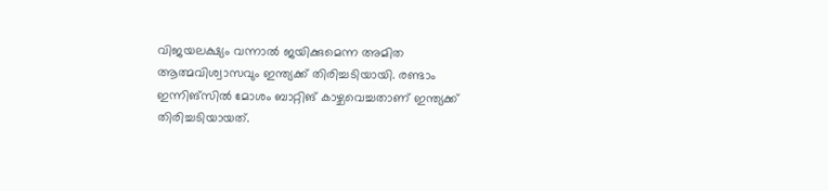വിജയലക്ഷ്യം വന്നാല്‍ ജയിക്കുമെന്ന അമിത ആത്മവിശ്വാസവും ഇന്ത്യക്ക് തിരിച്ചടിയായി. രണ്ടാം ഇന്നിങ്‌സില്‍ മോശം ബാറ്റിങ് കാഴ്ചവെച്ചതാണ് ഇന്ത്യക്ക് തിരിച്ചടിയായത്.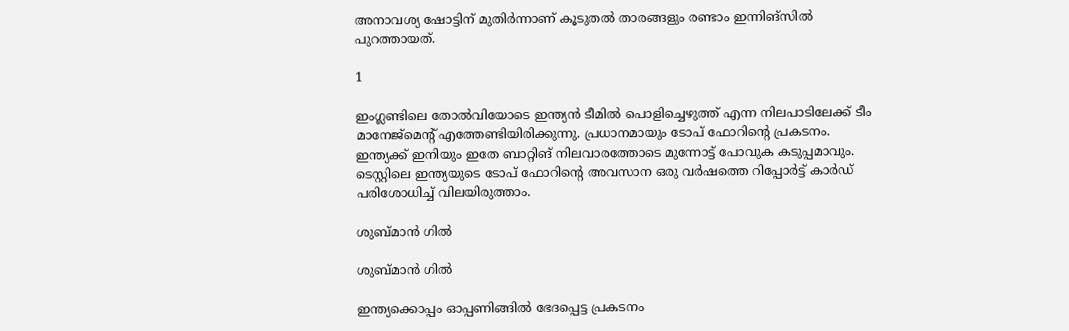അനാവശ്യ ഷോട്ടിന് മുതിര്‍ന്നാണ് കൂടുതല്‍ താരങ്ങളും രണ്ടാം ഇന്നിങ്‌സില്‍ പുറത്തായത്.

1

ഇംഗ്ലണ്ടിലെ തോല്‍വിയോടെ ഇന്ത്യന്‍ ടീമില്‍ പൊളിച്ചെഴുത്ത് എന്ന നിലപാടിലേക്ക് ടീം മാനേജ്‌മെന്റ് എത്തേണ്ടിയിരിക്കുന്നു. പ്രധാനമായും ടോപ് ഫോറിന്റെ പ്രകടനം. ഇന്ത്യക്ക് ഇനിയും ഇതേ ബാറ്റിങ് നിലവാരത്തോടെ മുന്നോട്ട് പോവുക കടുപ്പമാവും. ടെസ്റ്റിലെ ഇന്ത്യയുടെ ടോപ് ഫോറിന്റെ അവസാന ഒരു വര്‍ഷത്തെ റിപ്പോര്‍ട്ട് കാര്‍ഡ് പരിശോധിച്ച് വിലയിരുത്താം.

ശുബ്മാന്‍ ഗില്‍

ശുബ്മാന്‍ ഗില്‍

ഇന്ത്യക്കൊപ്പം ഓപ്പണിങ്ങില്‍ ഭേദപ്പെട്ട പ്രകടനം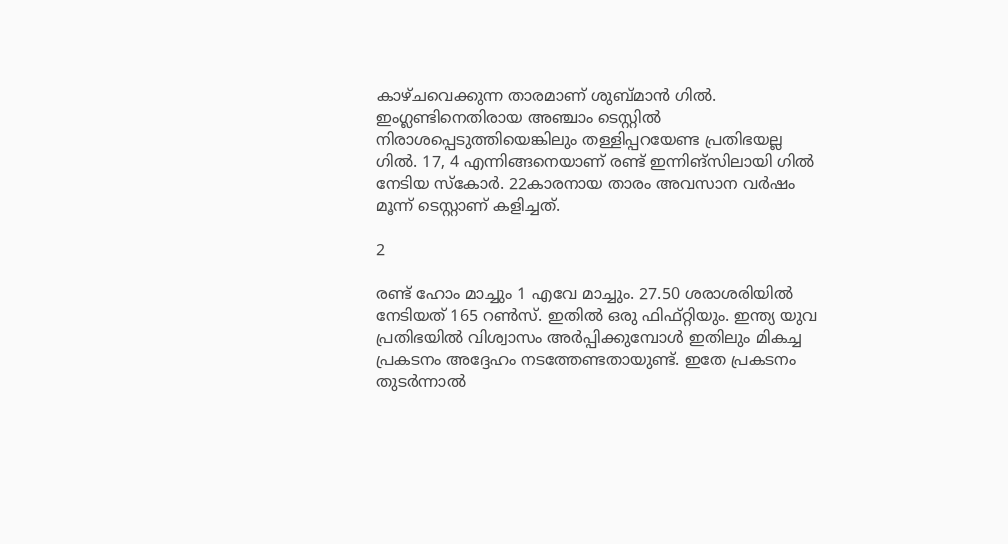കാഴ്ചവെക്കുന്ന താരമാണ് ശുബ്മാന്‍ ഗില്‍. ഇംഗ്ലണ്ടിനെതിരായ അഞ്ചാം ടെസ്റ്റില്‍ നിരാശപ്പെടുത്തിയെങ്കിലും തള്ളിപ്പറയേണ്ട പ്രതിഭയല്ല ഗില്‍. 17, 4 എന്നിങ്ങനെയാണ് രണ്ട് ഇന്നിങ്‌സിലായി ഗില്‍ നേടിയ സ്‌കോര്‍. 22കാരനായ താരം അവസാന വര്‍ഷം മൂന്ന് ടെസ്റ്റാണ് കളിച്ചത്.

2

രണ്ട് ഹോം മാച്ചും 1 എവേ മാച്ചും. 27.50 ശരാശരിയില്‍ നേടിയത് 165 റണ്‍സ്. ഇതില്‍ ഒരു ഫിഫ്റ്റിയും. ഇന്ത്യ യുവ പ്രതിഭയില്‍ വിശ്വാസം അര്‍പ്പിക്കുമ്പോള്‍ ഇതിലും മികച്ച പ്രകടനം അദ്ദേഹം നടത്തേണ്ടതായുണ്ട്. ഇതേ പ്രകടനം തുടര്‍ന്നാല്‍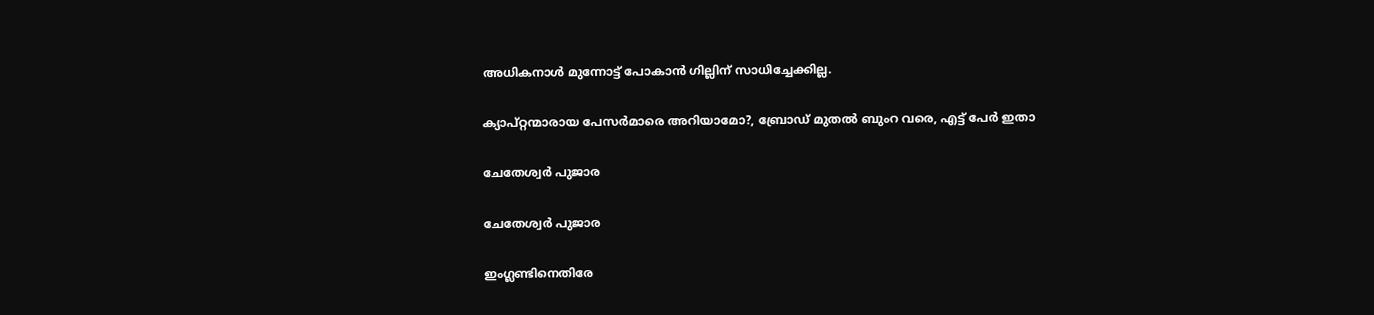അധികനാള്‍ മുന്നോട്ട് പോകാന്‍ ഗില്ലിന് സാധിച്ചേക്കില്ല.

ക്യാപ്റ്റന്മാരായ പേസര്‍മാരെ അറിയാമോ?, ബ്രോഡ് മുതല്‍ ബുംറ വരെ, എട്ട് പേര്‍ ഇതാ

ചേതേശ്വര്‍ പുജാര

ചേതേശ്വര്‍ പുജാര

ഇംഗ്ലണ്ടിനെതിരേ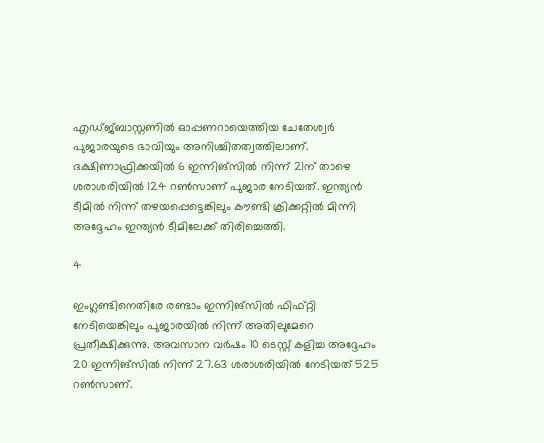എഡ്ജ്ബാസ്റ്റണില്‍ ഓപ്പണറായെത്തിയ ചേതേശ്വര്‍ പുജാരയുടെ ഭാവിയും അനിശ്ചിതത്വത്തിലാണ്. ദക്ഷിണാഫ്രിക്കയില്‍ 6 ഇന്നിങ്‌സില്‍ നിന്ന് 21ന് താഴെ ശരാശരിയില്‍ 124 റണ്‍സാണ് പുജാര നേടിയത്. ഇന്ത്യന്‍ ടീമില്‍ നിന്ന് തഴയപ്പെട്ടെങ്കിലും കൗണ്ടി ക്രിക്കറ്റില്‍ മിന്നി അദ്ദേഹം ഇന്ത്യന്‍ ടീമിലേക്ക് തിരിച്ചെത്തി.

4

ഇംഗ്ലണ്ടിനെതിരേ രണ്ടാം ഇന്നിങ്‌സില്‍ ഫിഫ്റ്റി നേടിയെങ്കിലും പുജാരയില്‍ നിന്ന് അതിലുമേറെ പ്രതീക്ഷിക്കുന്നു. അവസാന വര്‍ഷം 10 ടെസ്റ്റ് കളിച്ച അദ്ദേഹം 20 ഇന്നിങ്‌സില്‍ നിന്ന് 27.63 ശരാശരിയില്‍ നേടിയത് 525 റണ്‍സാണ്.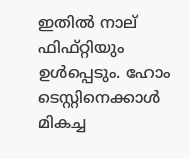ഇതില്‍ നാല് ഫിഫ്റ്റിയും ഉള്‍പ്പെടും. ഹോം ടെസ്റ്റിനെക്കാള്‍ മികച്ച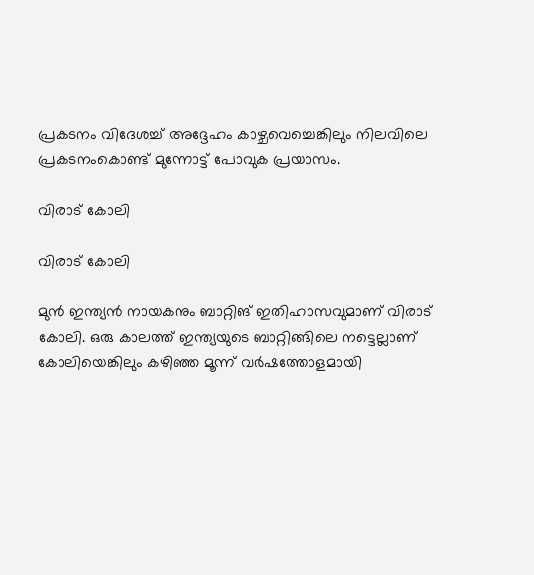പ്രകടനം വിദേശച്ച് അദ്ദേഹം കാഴ്ചവെച്ചെങ്കിലും നിലവിലെ പ്രകടനംകൊണ്ട് മുന്നോട്ട് പോവുക പ്രയാസം.

വിരാട് കോലി

വിരാട് കോലി

മുന്‍ ഇന്ത്യന്‍ നായകനും ബാറ്റിങ് ഇതിഹാസവുമാണ് വിരാട് കോലി. ഒരു കാലത്ത് ഇന്ത്യയുടെ ബാറ്റിങ്ങിലെ നട്ടെല്ലാണ് കോലിയെങ്കിലും കഴിഞ്ഞ മൂന്ന് വര്‍ഷത്തോളമായി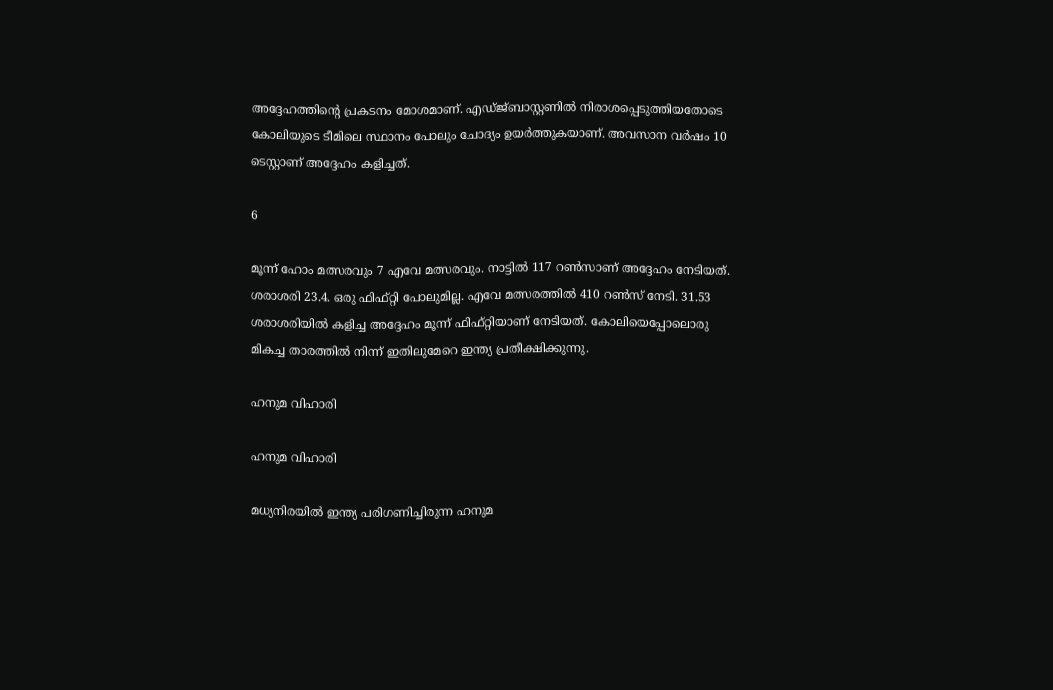അദ്ദേഹത്തിന്റെ പ്രകടനം മോശമാണ്. എഡ്ജ്ബാസ്റ്റണില്‍ നിരാശപ്പെടുത്തിയതോടെ കോലിയുടെ ടീമിലെ സ്ഥാനം പോലും ചോദ്യം ഉയര്‍ത്തുകയാണ്. അവസാന വര്‍ഷം 10 ടെസ്റ്റാണ് അദ്ദേഹം കളിച്ചത്.

6

മൂന്ന് ഹോം മത്സരവും 7 എവേ മത്സരവും. നാട്ടില്‍ 117 റണ്‍സാണ് അദ്ദേഹം നേടിയത്. ശരാശരി 23.4. ഒരു ഫിഫ്റ്റി പോലുമില്ല. എവേ മത്സരത്തില്‍ 410 റണ്‍സ് നേടി. 31.53 ശരാശരിയില്‍ കളിച്ച അദ്ദേഹം മൂന്ന് ഫിഫ്റ്റിയാണ് നേടിയത്. കോലിയെപ്പോലൊരു മികച്ച താരത്തില്‍ നിന്ന് ഇതിലുമേറെ ഇന്ത്യ പ്രതീക്ഷിക്കുന്നു.

ഹനുമ വിഹാരി

ഹനുമ വിഹാരി

മധ്യനിരയില്‍ ഇന്ത്യ പരിഗണിച്ചിരുന്ന ഹനുമ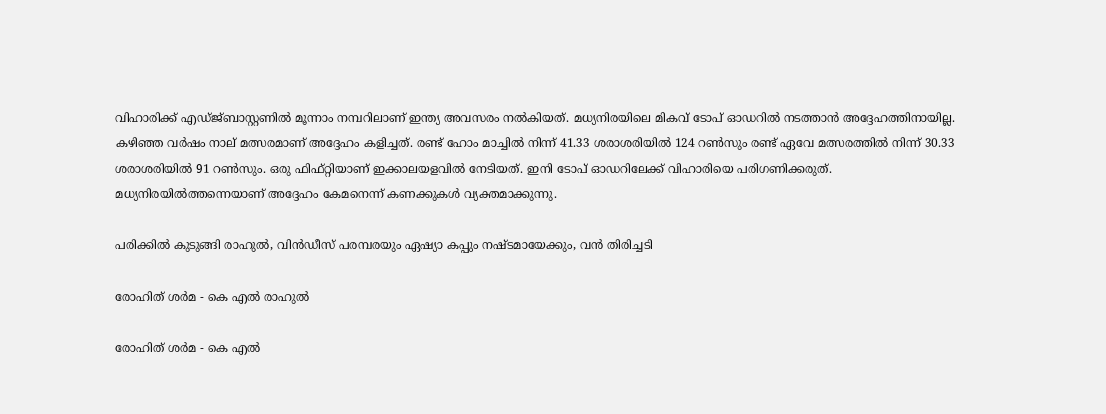വിഹാരിക്ക് എഡ്ജ്ബാസ്റ്റണില്‍ മൂന്നാം നമ്പറിലാണ് ഇന്ത്യ അവസരം നല്‍കിയത്. മധ്യനിരയിലെ മികവ് ടോപ് ഓഡറില്‍ നടത്താന്‍ അദ്ദേഹത്തിനായില്ല. കഴിഞ്ഞ വര്‍ഷം നാല് മത്സരമാണ് അദ്ദേഹം കളിച്ചത്. രണ്ട് ഹോം മാച്ചില്‍ നിന്ന് 41.33 ശരാശരിയില്‍ 124 റണ്‍സും രണ്ട് ഏവേ മത്സരത്തില്‍ നിന്ന് 30.33 ശരാശരിയില്‍ 91 റണ്‍സും. ഒരു ഫിഫ്റ്റിയാണ് ഇക്കാലയളവില്‍ നേടിയത്. ഇനി ടോപ് ഓഡറിലേക്ക് വിഹാരിയെ പരിഗണിക്കരുത്. മധ്യനിരയില്‍ത്തന്നെയാണ് അദ്ദേഹം കേമനെന്ന് കണക്കുകള്‍ വ്യക്തമാക്കുന്നു.

പരിക്കില്‍ കുടുങ്ങി രാഹുല്‍, വിന്‍ഡീസ് പരമ്പരയും ഏഷ്യാ കപ്പും നഷ്ടമായേക്കും, വന്‍ തിരിച്ചടി

രോഹിത് ശര്‍മ - കെ എല്‍ രാഹുല്‍

രോഹിത് ശര്‍മ - കെ എല്‍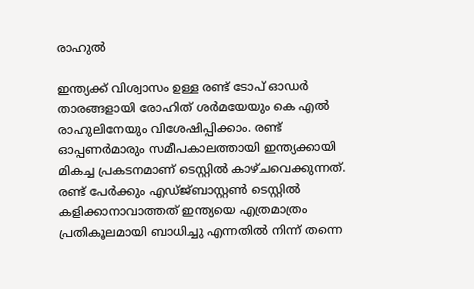രാഹുല്‍

ഇന്ത്യക്ക് വിശ്വാസം ഉള്ള രണ്ട് ടോപ് ഓഡര്‍ താരങ്ങളായി രോഹിത് ശര്‍മയേയും കെ എല്‍ രാഹുലിനേയും വിശേഷിപ്പിക്കാം. രണ്ട് ഓപ്പണര്‍മാരും സമീപകാലത്തായി ഇന്ത്യക്കായി മികച്ച പ്രകടനമാണ് ടെസ്റ്റില്‍ കാഴ്ചവെക്കുന്നത്. രണ്ട് പേര്‍ക്കും എഡ്ജ്ബാസ്റ്റണ്‍ ടെസ്റ്റില്‍ കളിക്കാനാവാത്തത് ഇന്ത്യയെ എത്രമാത്രം പ്രതികൂലമായി ബാധിച്ചു എന്നതില്‍ നിന്ന് തന്നെ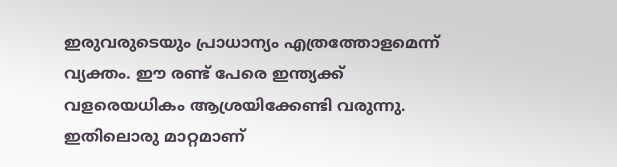ഇരുവരുടെയും പ്രാധാന്യം എത്രത്തോളമെന്ന് വ്യക്തം. ഈ രണ്ട് പേരെ ഇന്ത്യക്ക് വളരെയധികം ആശ്രയിക്കേണ്ടി വരുന്നു. ഇതിലൊരു മാറ്റമാണ്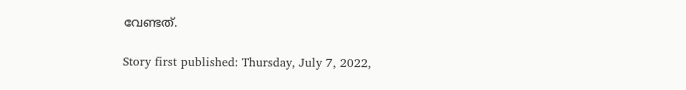വേണ്ടത്.

Story first published: Thursday, July 7, 2022,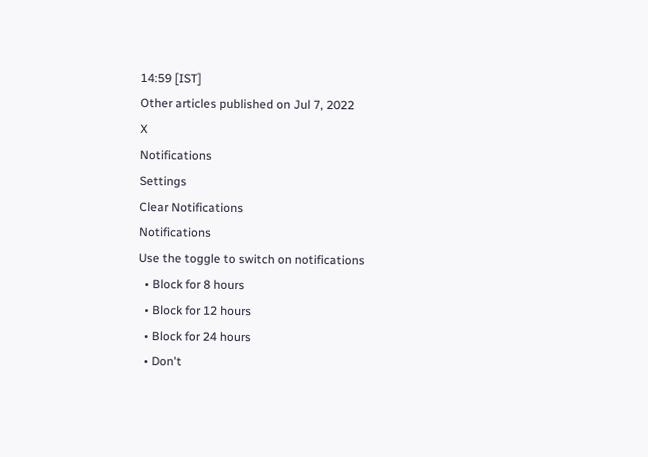14:59 [IST]
Other articles published on Jul 7, 2022
X
Notifications
Settings
Clear Notifications
Notifications
Use the toggle to switch on notifications
  • Block for 8 hours
  • Block for 12 hours
  • Block for 24 hours
  • Don't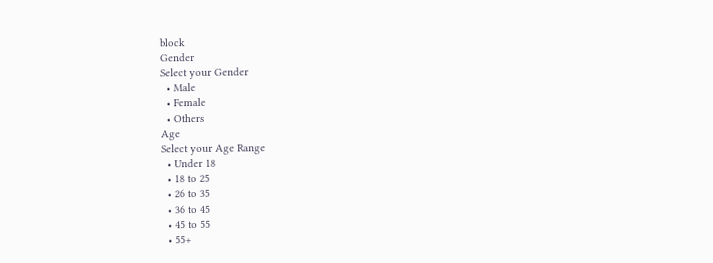block
Gender
Select your Gender
  • Male
  • Female
  • Others
Age
Select your Age Range
  • Under 18
  • 18 to 25
  • 26 to 35
  • 36 to 45
  • 45 to 55
  • 55+